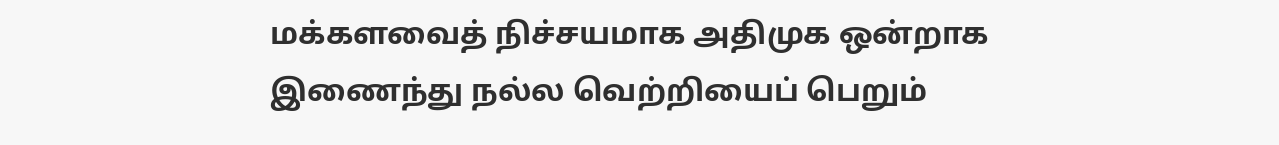மக்களவைத் நிச்சயமாக அதிமுக ஒன்றாக இணைந்து நல்ல வெற்றியைப் பெறும்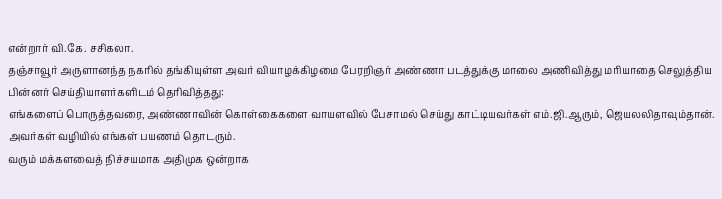என்றார் வி.கே. சசிகலா.
தஞ்சாவூர் அருளானந்த நகரில் தங்கியுள்ள அவர் வியாழக்கிழமை பேரறிஞர் அண்ணா படத்துக்கு மாலை அணிவித்து மரியாதை செலுத்திய பின்னர் செய்தியாளர்களிடம் தெரிவித்தது:
எங்களைப் பொருத்தவரை, அண்ணாவின் கொள்கைகளை வாயளவில் பேசாமல் செய்து காட்டியவர்கள் எம்.ஜி.ஆரும், ஜெயலலிதாவும்தான். அவர்கள் வழியில் எங்கள் பயணம் தொடரும்.
வரும் மக்களவைத் நிச்சயமாக அதிமுக ஒன்றாக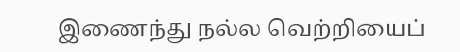இணைந்து நல்ல வெற்றியைப்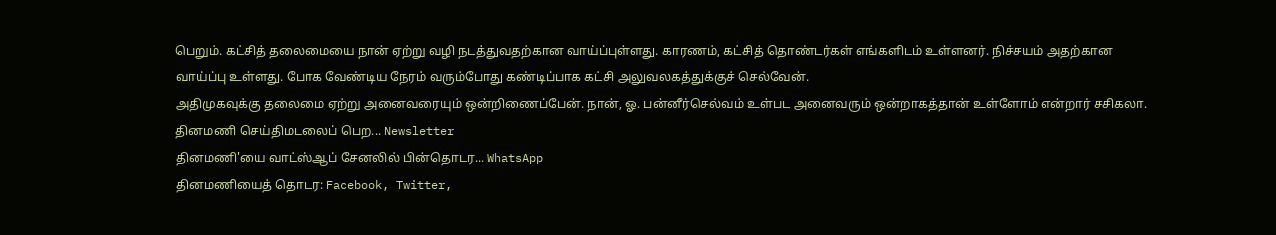பெறும். கட்சித் தலைமையை நான் ஏற்று வழி நடத்துவதற்கான வாய்ப்புள்ளது. காரணம், கட்சித் தொண்டர்கள் எங்களிடம் உள்ளனர். நிச்சயம் அதற்கான வாய்ப்பு உள்ளது. போக வேண்டிய நேரம் வரும்போது கண்டிப்பாக கட்சி அலுவலகத்துக்குச் செல்வேன்.
அதிமுகவுக்கு தலைமை ஏற்று அனைவரையும் ஒன்றிணைப்பேன். நான், ஓ. பன்னீர்செல்வம் உள்பட அனைவரும் ஒன்றாகத்தான் உள்ளோம் என்றார் சசிகலா.
தினமணி செய்திமடலைப் பெற... Newsletter
தினமணி'யை வாட்ஸ்ஆப் சேனலில் பின்தொடர... WhatsApp
தினமணியைத் தொடர: Facebook, Twitter,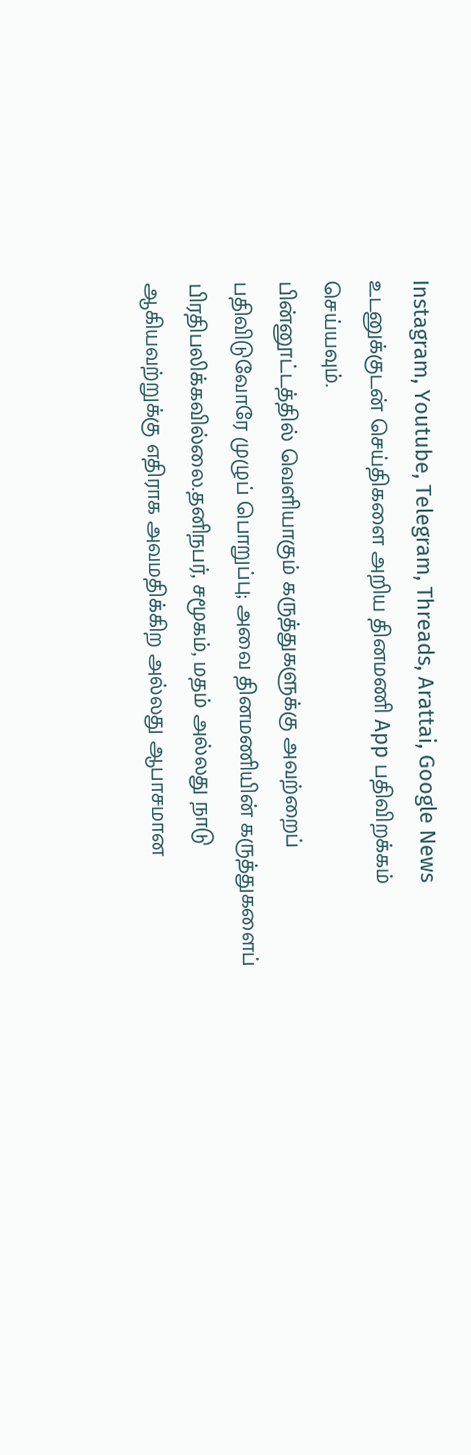Instagram, Youtube, Telegram, Threads, Arattai, Google News
உடனுக்குடன் செய்திகளை அறிய தினமணி App பதிவிறக்கம் செய்யவும்.
பின்னூட்டத்தில் வெளியாகும் கருத்துகளுக்கு அவற்றைப் பதிவிடுவோரே முழுப் பொறுப்பு; அவை தினமணியின் கருத்துகளைப் பிரதிபலிக்கவில்லை.தனிநபர், சமூகம், மதம் அல்லது நாடு ஆகியவற்றுக்கு எதிராக அவமதிக்கிற அல்லது ஆபாசமான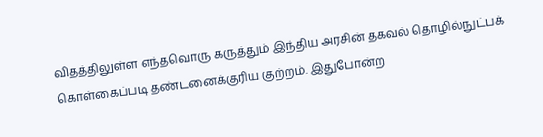விதத்திலுள்ள எந்தவொரு கருத்தும் இந்திய அரசின் தகவல் தொழில்நுட்பக் கொள்கைப்படி தண்டனைக்குரிய குற்றம். இதுபோன்ற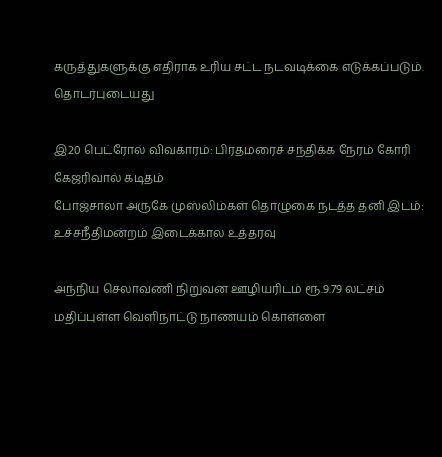கருத்துகளுக்கு எதிராக உரிய சட்ட நடவடிக்கை எடுக்கப்படும்.
தொடர்புடையது

இ20 பெட்ரோல் விவகாரம்: பிரதமரைச் சந்திக்க நேரம் கோரி கேஜரிவால் கடிதம்
போஜ்சாலா அருகே முஸ்லிம்கள் தொழுகை நடத்த தனி இடம்: உச்சநீதிமன்றம் இடைக்கால உத்தரவு

அந்நிய செலாவணி நிறுவன ஊழியரிடம் ரூ.9.79 லட்சம் மதிப்புள்ள வெளிநாட்டு நாணயம் கொள்ளை